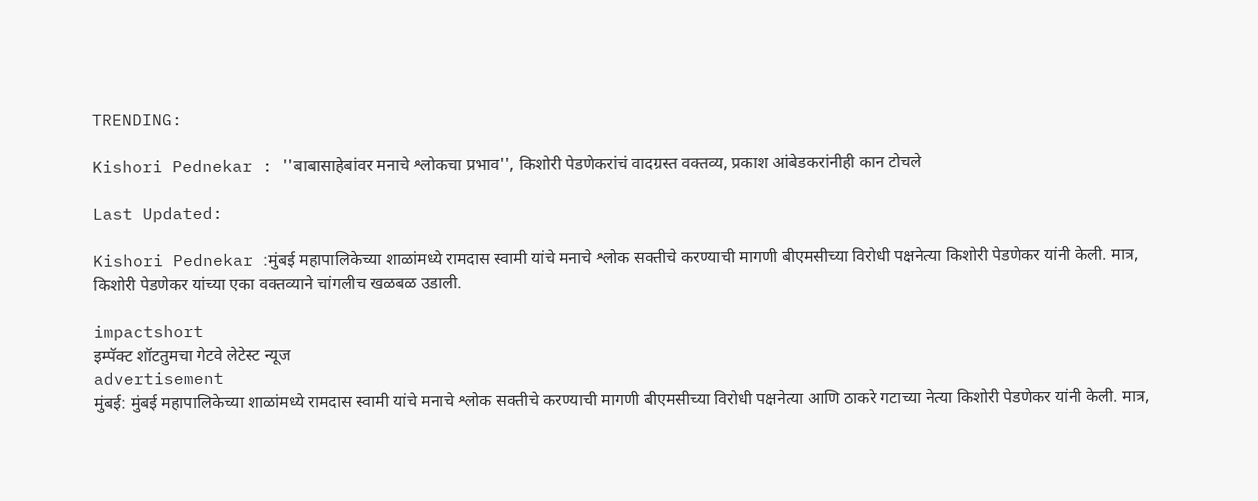TRENDING:

Kishori Pednekar : ''बाबासाहेबांवर मनाचे श्लोकचा प्रभाव'', किशोरी पेडणेकरांचं वादग्रस्त वक्तव्य, प्रकाश आंबेडकरांनीही कान टोचले

Last Updated:

Kishori Pednekar :मुंबई महापालिकेच्या शाळांमध्ये रामदास स्वामी यांचे मनाचे श्लोक सक्तीचे करण्याची मागणी बीएमसीच्या विरोधी पक्षनेत्या किशोरी पेडणेकर यांनी केली. मात्र, किशोरी पेडणेकर यांच्या एका वक्तव्याने चांगलीच खळबळ उडाली.

impactshort
इम्पॅक्ट शॉटतुमचा गेटवे लेटेस्ट न्यूज
advertisement
मुंबई: मुंबई महापालिकेच्या शाळांमध्ये रामदास स्वामी यांचे मनाचे श्लोक सक्तीचे करण्याची मागणी बीएमसीच्या विरोधी पक्षनेत्या आणि ठाकरे गटाच्या नेत्या किशोरी पेडणेकर यांनी केली. मात्र,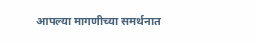आपल्या मागणीच्या समर्थनात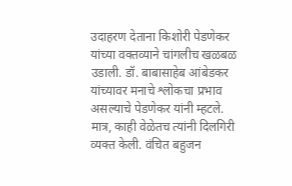उदाहरण देताना किशोरी पेडणेकर यांच्या वक्तव्याने चांगलीच खळबळ उडाली. डॉ. बाबासाहेब आंबेडकर यांच्यावर मनाचे श्लोकचा प्रभाव असल्याचे पेडणेकर यांनी म्हटले. मात्र, काही वेळेतच त्यांनी दिलगिरी व्यक्त केली. वंचित बहुजन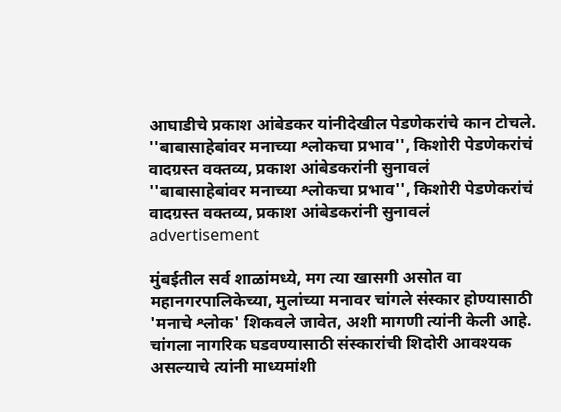आघाडीचे प्रकाश आंबेडकर यांनीदेखील पेडणेकरांचे कान टोचले.
''बाबासाहेबांवर मनाच्या श्लोकचा प्रभाव'', किशोरी पेडणेकरांचं वादग्रस्त वक्तव्य, प्रकाश आंबेडकरांनी सुनावलं
''बाबासाहेबांवर मनाच्या श्लोकचा प्रभाव'', किशोरी पेडणेकरांचं वादग्रस्त वक्तव्य, प्रकाश आंबेडकरांनी सुनावलं
advertisement

मुंबईतील सर्व शाळांमध्ये, मग त्या खासगी असोत वा महानगरपालिकेच्या, मुलांच्या मनावर चांगले संस्कार होण्यासाठी 'मनाचे श्लोक' शिकवले जावेत, अशी मागणी त्यांनी केली आहे. चांगला नागरिक घडवण्यासाठी संस्कारांची शिदोरी आवश्यक असल्याचे त्यांनी माध्यमांशी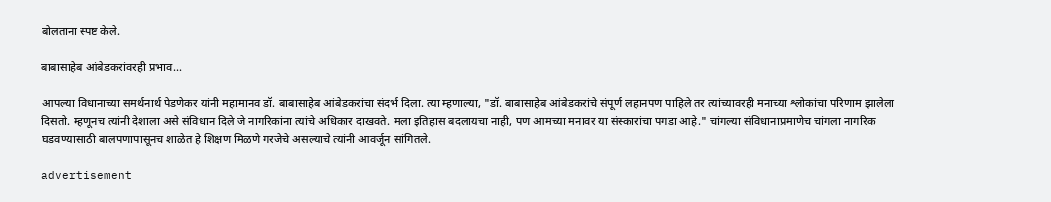बोलताना स्पष्ट केले.

बाबासाहेब आंबेडकरांवरही प्रभाव...

आपल्या विधानाच्या समर्थनार्थ पेडणेकर यांनी महामानव डॉ. बाबासाहेब आंबेडकरांचा संदर्भ दिला. त्या म्हणाल्या, "डॉ. बाबासाहेब आंबेडकरांचे संपूर्ण लहानपण पाहिले तर त्यांच्यावरही मनाच्या श्लोकांचा परिणाम झालेला दिसतो. म्हणूनच त्यांनी देशाला असे संविधान दिले जे नागरिकांना त्यांचे अधिकार दाखवते. मला इतिहास बदलायचा नाही, पण आमच्या मनावर या संस्कारांचा पगडा आहे." चांगल्या संविधानाप्रमाणेच चांगला नागरिक घडवण्यासाठी बालपणापासूनच शाळेत हे शिक्षण मिळणे गरजेचे असल्याचे त्यांनी आवर्जून सांगितले.

advertisement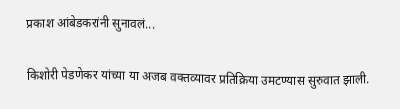प्रकाश आंबेडकरांनी सुनावलं...

किशोरी पेडणेकर यांच्या या अजब वक्तव्यावर प्रतिक्रिया उमटण्यास सुरुवात झाली.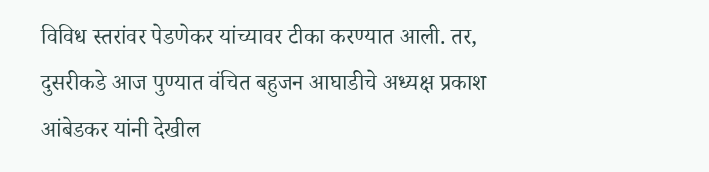विविध स्तरांवर पेडणेकर यांच्यावर टीका करण्यात आली. तर, दुसरीकडे आज पुण्यात वंचित बहुजन आघाडीचे अध्यक्ष प्रकाश आंबेडकर यांनी देखील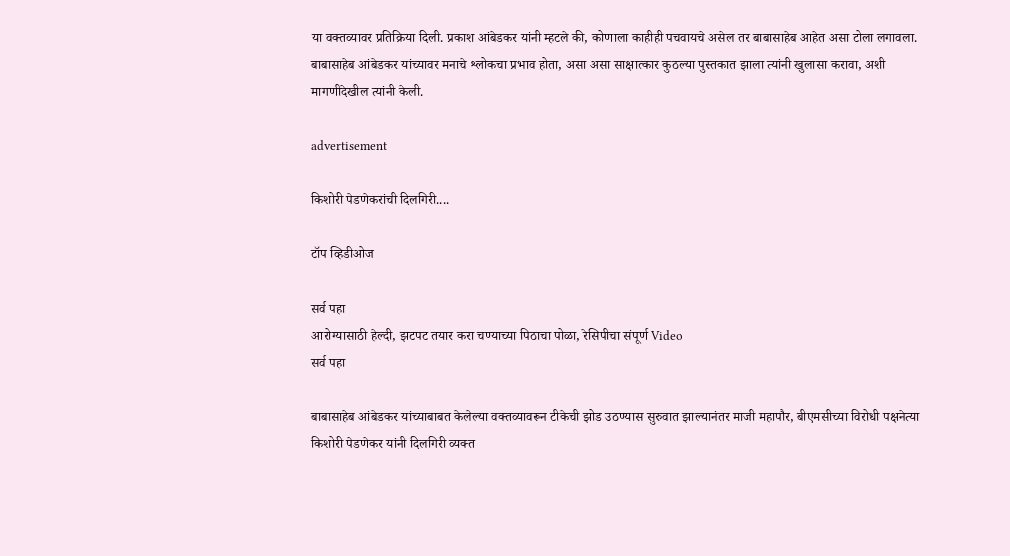या वक्तव्यावर प्रतिक्रिया दिली. प्रकाश आंबेडकर यांनी म्हटले की, कोणाला काहीही पचवायचे असेल तर बाबासाहेब आहेत असा टोला लगावला. बाबासाहेब आंबेडकर यांच्यावर मनाचे श्लोकचा प्रभाव होता, असा असा साक्षात्कार कुठल्या पुस्तकात झाला त्यांनी खुलासा करावा, अशी मागणीदेखील त्यांनी केली.

advertisement

किशोरी पेडणेकरांची दिलगिरी....

टॉप व्हिडीओज

सर्व पहा
आरोग्यासाठी हेल्दी, झटपट तयार करा चण्याच्या पिठाचा पोळा, रेसिपीचा संपूर्ण Video
सर्व पहा

बाबासाहेब आंबेडकर यांच्याबाबत केलेल्या वक्तव्यावरून टीकेची झोड उठण्यास सुरुवात झाल्यानंतर माजी महापौर, बीएमसीच्या विरोधी पक्षनेत्या किशोरी पेडणेकर यांनी दिलगिरी व्यक्त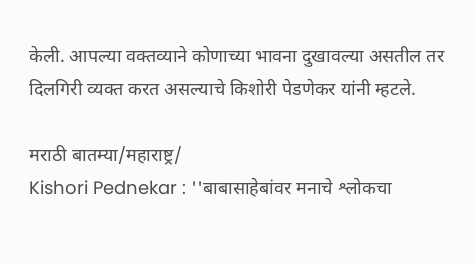केली. आपल्या वक्तव्याने कोणाच्या भावना दुखावल्या असतील तर दिलगिरी व्यक्त करत असल्याचे किशोरी पेडणेकर यांनी म्हटले.

मराठी बातम्या/महाराष्ट्र/
Kishori Pednekar : ''बाबासाहेबांवर मनाचे श्लोकचा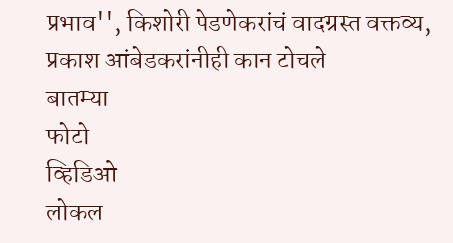प्रभाव'', किशोरी पेडणेकरांचं वादग्रस्त वक्तव्य, प्रकाश आंबेडकरांनीही कान टोचले
बातम्या
फोटो
व्हिडिओ
लोकल